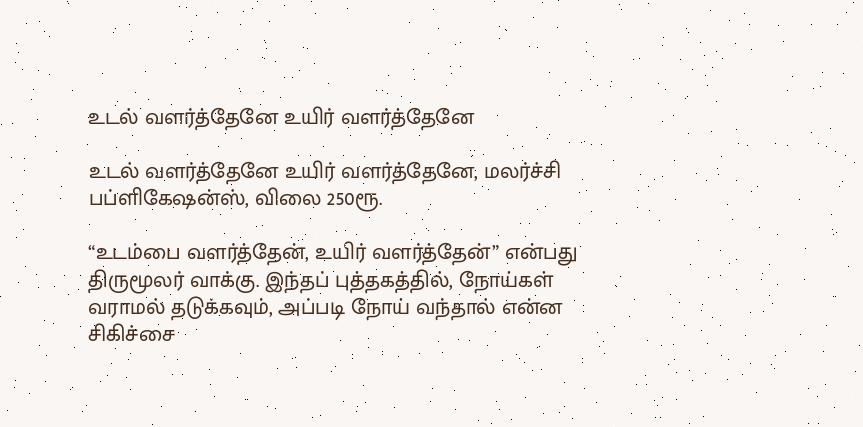உடல் வளர்த்தேனே உயிர் வளர்த்தேனே

உடல் வளர்த்தேனே உயிர் வளர்த்தேனே, மலர்ச்சி பப்ளிகேஷன்ஸ், விலை 250ரூ.

“உடம்பை வளர்த்தேன், உயிர் வளர்த்தேன்” என்பது திருமூலர் வாக்கு. இந்தப் புத்தகத்தில், நோய்கள் வராமல் தடுக்கவும், அப்படி நோய் வந்தால் என்ன சிகிச்சை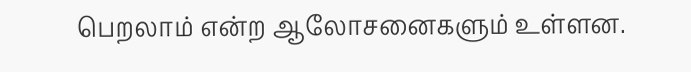பெறலாம் என்ற ஆலோசனைகளும் உள்ளன.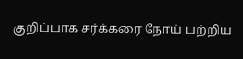குறிப்பாக சர்க்கரை நோய் பற்றிய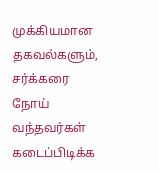முக்கியமான தகவல்களும், சர்க்கரை நோய் வந்தவர்கள் கடைப்பிடிக்க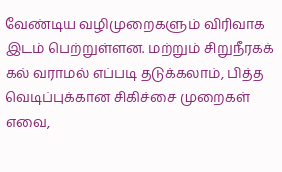வேண்டிய வழிமுறைகளும் விரிவாக இடம் பெற்றுள்ளன. மற்றும் சிறுநீரகக் கல் வராமல் எப்படி தடுக்கலாம், பித்த வெடிப்புக்கான சிகிச்சை முறைகள் எவை,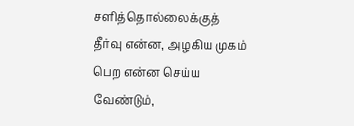சளித்தொல்லைக்குத் தீர்வு என்ன, அழகிய முகம் பெற என்ன செய்ய வேண்டும்,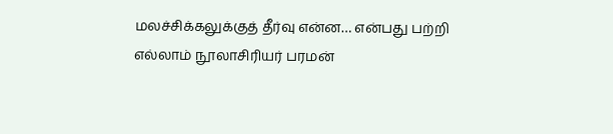மலச்சிக்கலுக்குத் தீர்வு என்ன… என்பது பற்றி எல்லாம் நூலாசிரியர் பரமன்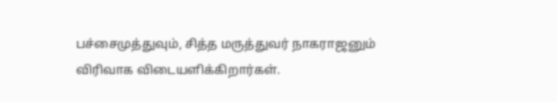பச்சைமுத்துவும், சித்த மருத்துவர் நாகராஜனும் விரிவாக விடையளிக்கிறார்கள்.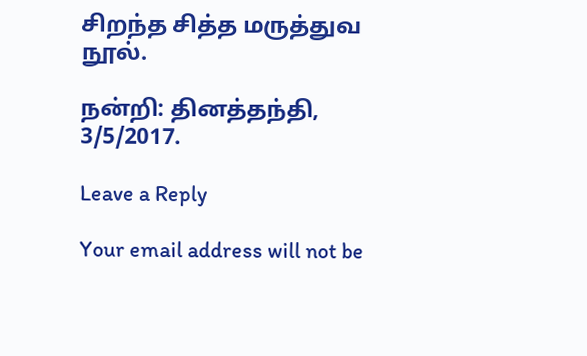சிறந்த சித்த மருத்துவ நூல்.

நன்றி: தினத்தந்தி, 3/5/2017.

Leave a Reply

Your email address will not be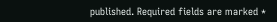published. Required fields are marked *